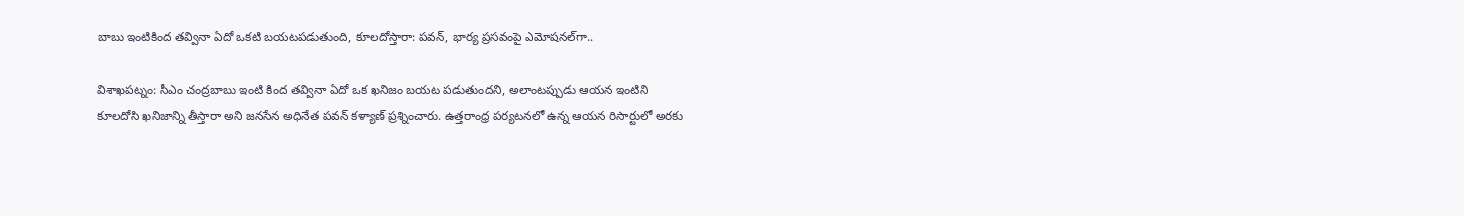బాబు ఇంటికింద తవ్వినా ఏదో ఒకటి బయటపడుతుంది, కూలదోస్తారా: పవన్, భార్య ప్రసవంపై ఎమోషనల్‌గా..

విశాఖపట్నం: సీఎం చంద్రబాబు ఇంటి కింద తవ్వినా ఏదో ఒక ఖనిజం బయట పడుతుందని, అలాంటప్పుడు ఆయన ఇంటిని కూలదోసి ఖనిజాన్ని తీస్తారా అని జనసేన అధినేత పవన్ కళ్యాణ్ ప్రశ్నించారు. ఉత్తరాంధ్ర పర్యటనలో ఉన్న ఆయన రిసార్టులో అరకు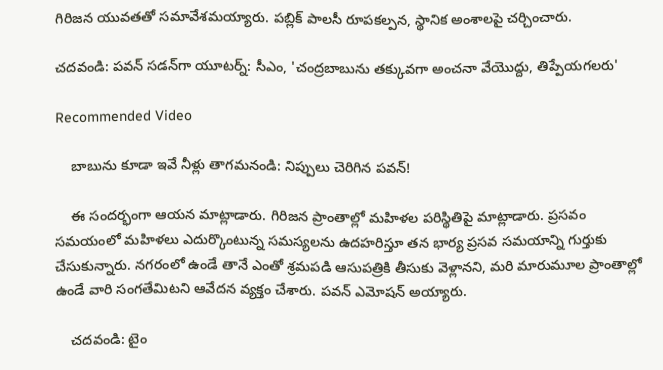గిరిజన యువతతో సమావేశమయ్యారు. పబ్లిక్ పాలసీ రూపకల్పన, స్థానిక అంశాలపై చర్చించారు.

చదవండి: పవన్ సడన్‌గా యూటర్న్: సీఎం, 'చంద్రబాబును తక్కువగా అంచనా వేయొద్దు, తిప్పేయగలరు'

Recommended Video

    బాబును కూడా ఇవే నీళ్లు తాగమనండి: నిప్పులు చెరిగిన పవన్!

    ఈ సందర్భంగా ఆయన మాట్లాడారు. గిరిజన ప్రాంతాల్లో మహిళల పరిస్థితిపై మాట్లాడారు. ప్రసవం సమయంలో మహిళలు ఎదుర్కొంటున్న సమస్యలను ఉదహరిస్తూ తన భార్య ప్రసవ సమయాన్ని గుర్తుకు చేసుకున్నారు. నగరంలో ఉండే తానే ఎంతో శ్రమపడి ఆసుపత్రికి తీసుకు వెళ్లానని, మరి మారుమూల ప్రాంతాల్లో ఉండే వారి సంగతేమిటని ఆవేదన వ్యక్తం చేశారు. పవన్ ఎమోషన్ అయ్యారు.

    చదవండి: టైం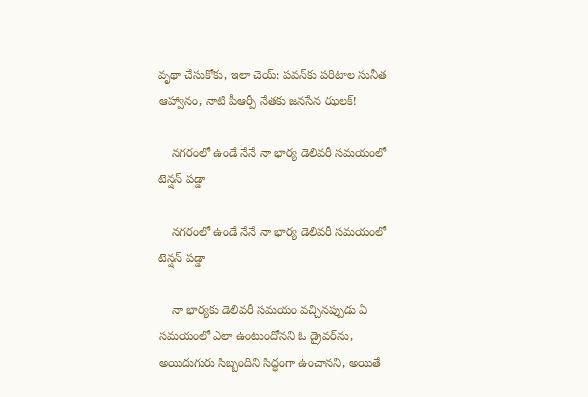వృథా చేసుకోకు, ఇలా చెయ్: పవన్‌కు పరిటాల సునీత ఆహ్వానం, నాటి పీఆర్పీ నేతకు జనసేన ఝలక్!

    నగరంలో ఉండే నేనే నా భార్య డెలివరీ సమయంలో టెన్షన్ పడ్డా

    నగరంలో ఉండే నేనే నా భార్య డెలివరీ సమయంలో టెన్షన్ పడ్డా

    నా భార్యకు డెలివరీ సమయం వచ్చినప్పుడు ఏ సమయంలో ఎలా ఉంటుందోనని ఓ డ్రైవర్‌ను, అయిదుగురు సిబ్బందిని సిద్ధంగా ఉంచానని, అయితే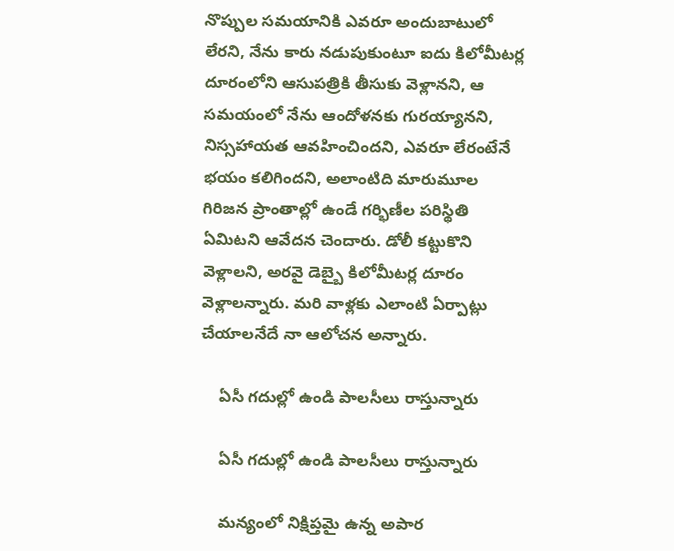నొప్పుల సమయానికి ఎవరూ అందుబాటులో లేరని, నేను కారు నడుపుకుంటూ ఐదు కిలోమీటర్ల దూరంలోని ఆసుపత్రికి తీసుకు వెళ్లానని, ఆ సమయంలో నేను ఆందోళనకు గురయ్యానని, నిస్సహాయత ఆవహించిందని, ఎవరూ లేరంటేనే భయం కలిగిందని, అలాంటిది మారుమూల గిరిజన ప్రాంతాల్లో ఉండే గర్భిణీల పరిస్థితి ఏమిటని ఆవేదన చెందారు. డోలీ కట్టుకొని వెళ్లాలని, అరవై డెబ్బై కిలోమీటర్ల దూరం వెళ్లాలన్నారు. మరి వాళ్లకు ఎలాంటి ఏర్పాట్లు చేయాలనేదే నా ఆలోచన అన్నారు.

    ఏసీ గదుల్లో ఉండి పాలసీలు రాస్తున్నారు

    ఏసీ గదుల్లో ఉండి పాలసీలు రాస్తున్నారు

    మన్యంలో నిక్షిప్తమై ఉన్న అపార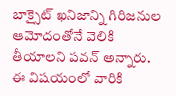బాక్సైట్‌ ఖనిజాన్ని గిరిజనుల ఆమోదంతోనే వెలికి తీయాలని పవన్ అన్నారు. ఈ విషయంలో వారికి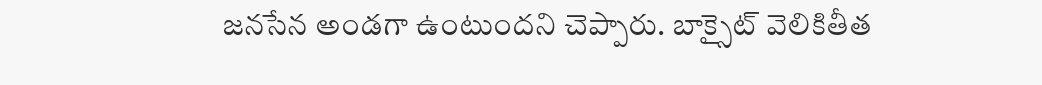జనసేన అండగా ఉంటుందని చెప్పారు. బాక్సైట్‌ వెలికితీత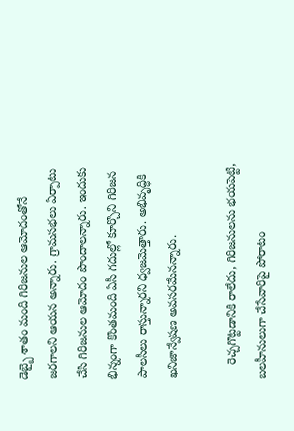డెబ్బై శాతం మంది గిరిజనుల ఆమోదంతోనే జరగాలని ఆయన అన్నారు. గ్రామసభలు ఏర్పాటు చేసి గిరిజనుల ఆమోదం పొందాలన్నారు. ఇందుకు భిన్నంగా కొంతమంది ఏసీ గదుల్లో కూర్చొని గిరిజన పాలసీలు రాస్తున్నారని ధ్వజమెత్తారు. అభివృద్ధికి ఖనిజాన్వేషణ అవసరమేనన్నారు.

    రెచ్చగొట్టడానికి రాలేదు, గిరిజనులను భయపెట్టి, బలహీనులుగా చేసేవారిపై పోరాటం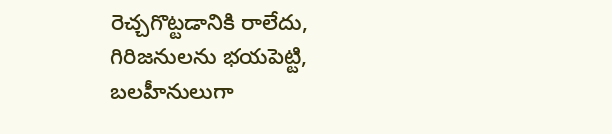రెచ్చగొట్టడానికి రాలేదు, గిరిజనులను భయపెట్టి, బలహీనులుగా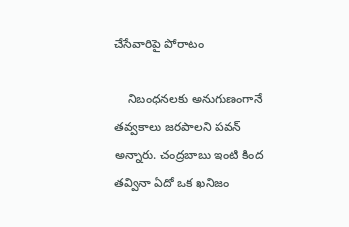చేసేవారిపై పోరాటం

    నిబంధనలకు అనుగుణంగానే తవ్వకాలు జరపాలని పవన్ అన్నారు. చంద్రబాబు ఇంటి కింద తవ్వినా ఏదో ఒక ఖనిజం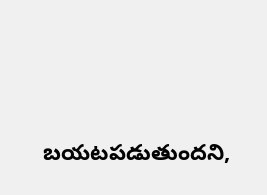బయటపడుతుందని,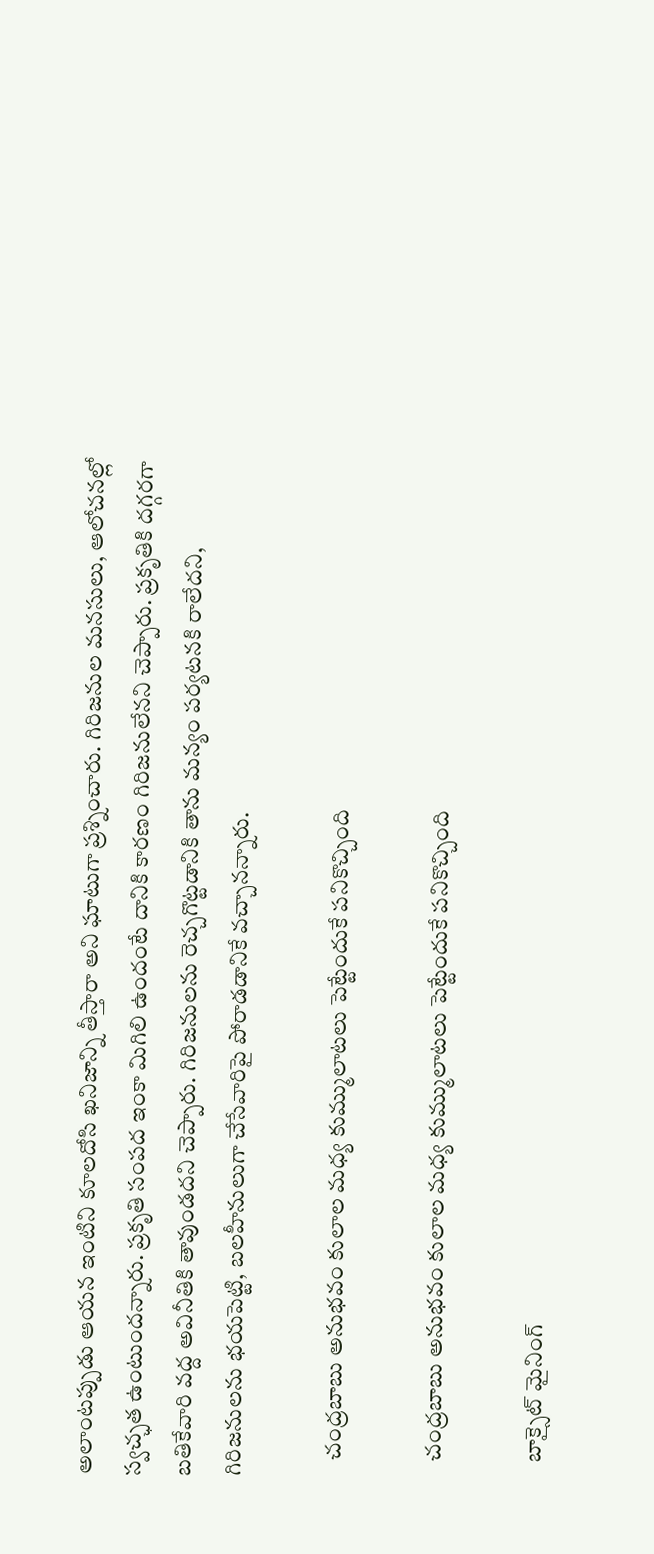అలాంటప్పుడు ఆయన ఇంటిని కూలదోసి ఖనిజాన్ని తీస్తారా అని ఘాటుగా ప్రశ్నించారు. గిరిజనుల మనసులు, ఆలోచనల్లో స్వచ్ఛత ఉంటుందన్నారు. ప్రకృతి సంపద ఇంకా మిగిలి ఉందంటే దానికి కారణం గిరిజనులేనని చెప్పారు. ప్రకృతికి దగ్గరగా బతికేవారి వద్ద అవినీతికి తావుండదని చెప్పారు. గిరిజనులను రెచ్చగొట్టడానికి తాను మన్యం పర్యటనకి రాలేదని, గిరిజనులను భయపెట్టి, బలహీనులుగా చేసేవారిపై పోరాడడానికే వచ్చానన్నారు.

    చంద్రబాబు అనుభవం కులాల మధ్య కుమ్ములాటలు పెట్టేందుకే పనికొచ్చింది

    చంద్రబాబు అనుభవం కులాల మధ్య కుమ్ములాటలు పెట్టేందుకే పనికొచ్చింది

    బాక్సైట్‌ మైనింగ్‌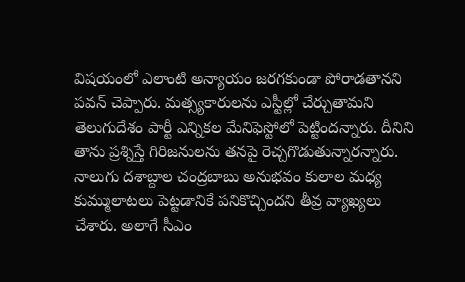విషయంలో ఎలాంటి అన్యాయం జరగకుండా పోరాడతానని పవన్ చెప్పారు. మత్స్యకారులను ఎస్టీల్లో చేర్చుతామని తెలుగుదేశం పార్టీ ఎన్నికల మేనిఫెస్టోలో పెట్టిందన్నారు. దీనిని తాను ప్రశ్నిస్తే గిరిజనులను తనపై రెచ్చగొడుతున్నారన్నారు. నాలుగు దశాబ్దాల చంద్రబాబు అనుభవం కులాల మధ్య కుమ్ములాటలు పెట్టడానికే పనికొచ్చిందని తీవ్ర వ్యాఖ్యలు చేశారు. అలాగే సీఎం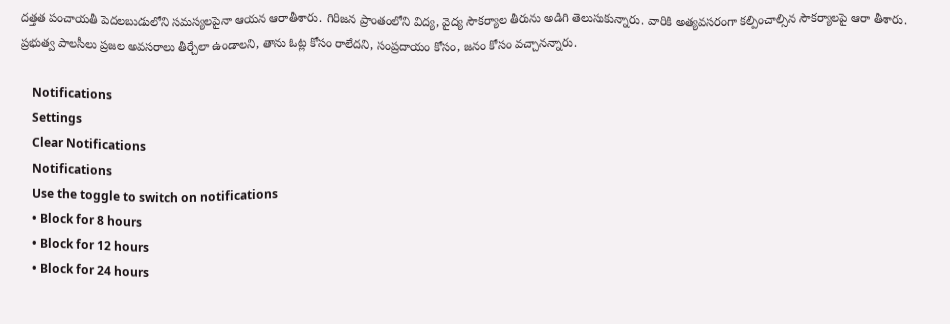దత్తత పంచాయతీ పెదలబుడులోని సమస్యలపైనా ఆయన ఆరాతీశారు. గిరిజన ప్రాంతంలోని విద్య, వైద్య సౌకర్యాల తీరును అడిగి తెలుసుకున్నారు. వారికి అత్యవసరంగా కల్పించాల్సిన సౌకర్యాలపై ఆరా తీశారు. ప్రభుత్వ పాలసీలు ప్రజల అవసరాలు తీర్చేలా ఉండాలని, తాను ఓట్ల కోసం రాలేదని, సంప్రదాయం కోసం, జనం కోసం వచ్చానన్నారు.

    Notifications
    Settings
    Clear Notifications
    Notifications
    Use the toggle to switch on notifications
    • Block for 8 hours
    • Block for 12 hours
    • Block for 24 hours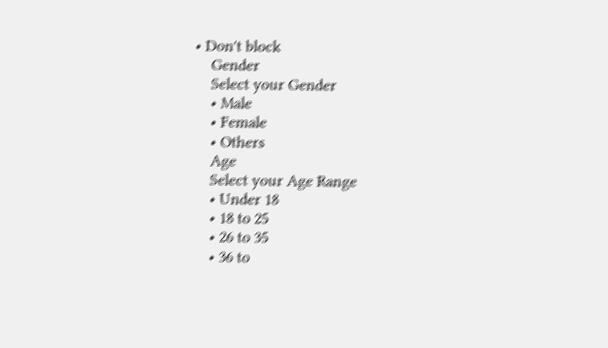• Don't block
    Gender
    Select your Gender
    • Male
    • Female
    • Others
    Age
    Select your Age Range
    • Under 18
    • 18 to 25
    • 26 to 35
    • 36 to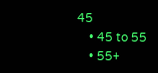45
    • 45 to 55
    • 55+